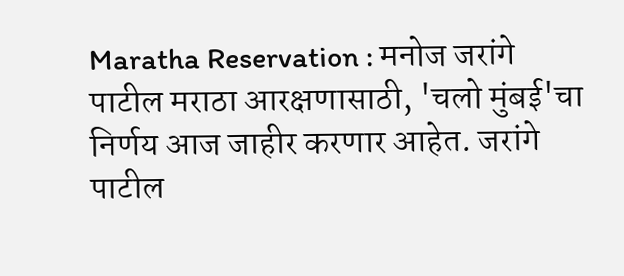Maratha Reservation : मनोज जरांगे पाटील मराठा आरक्षणासाठी, 'चलो मुंबई'चा निर्णय आज जाहीर करणार आहेत. जरांगे पाटील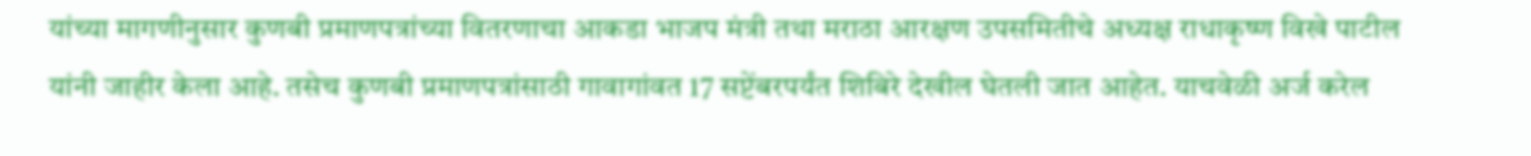यांच्या मागणीनुसार कुणबी प्रमाणपत्रांच्या वितरणाचा आकडा भाजप मंत्री तथा मराठा आरक्षण उपसमितीचे अध्यक्ष राधाकृष्ण विखे पाटील यांनी जाहीर केला आहे. तसेच कुणबी प्रमाणपत्रांसाठी गावागांवत 17 सप्टेंबरपर्यंत शिबिरे देखील घेतली जात आहेत. याचवेळी अर्ज करेल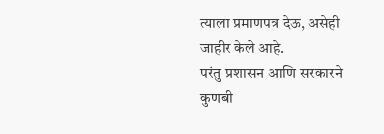त्याला प्रमाणपत्र देऊ, असेही जाहीर केले आहे.
परंतु प्रशासन आणि सरकारने कुणबी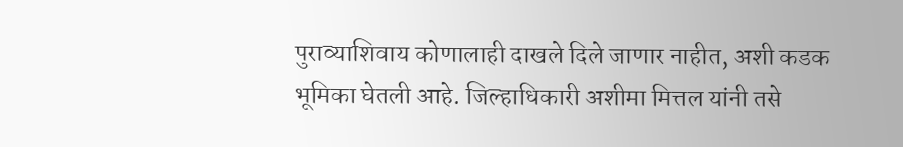पुराव्याशिवाय कोणालाही दाखले दिले जाणार नाहीत, अशी कडक भूमिका घेतली आहे. जिल्हाधिकारी अशीमा मित्तल यांनी तसे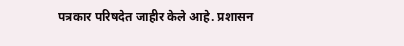पत्रकार परिषदेत जाहीर केले आहे. प्रशासन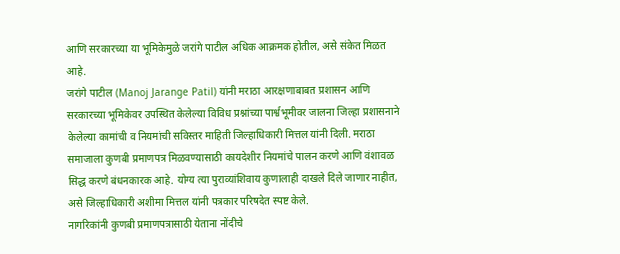आणि सरकारच्या या भूमिकेमुळे जरांगे पाटील अधिक आक्रमक होतील, असे संकेत मिळत आहे.
जरांगे पाटील (Manoj Jarange Patil) यांनी मराठा आरक्षणाबाबत प्रशासन आणि सरकारच्या भूमिकेवर उपस्थित केलेल्या विविध प्रश्नांच्या पार्श्वभूमीवर जालना जिल्हा प्रशासनाने केलेल्या कामांची व नियमांची सविस्तर माहिती जिल्हाधिकारी मित्तल यांनी दिली. मराठा समाजाला कुणबी प्रमाणपत्र मिळवण्यासाठी कायदेशीर नियमांचे पालन करणे आणि वंशावळ सिद्ध करणे बंधनकारक आहे. योग्य त्या पुराव्यांशिवाय कुणालाही दाखले दिले जाणार नाहीत, असे जिल्हाधिकारी अशीमा मित्तल यांनी पत्रकार परिषदेत स्पष्ट केले.
नागरिकांनी कुणबी प्रमाणपत्रासाठी येताना नोंदीचे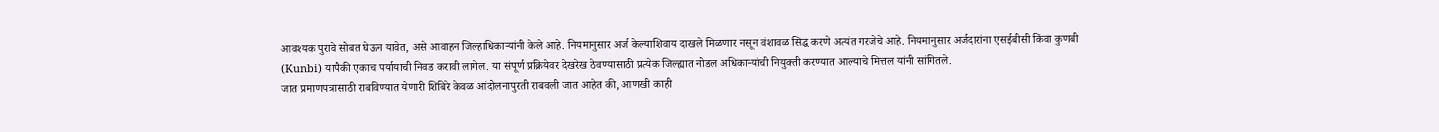आवश्यक पुरावे सोबत घेऊन यावेत, असे आवाहन जिल्हाधिकाऱ्यांनी केले आहे. नियमानुसार अर्ज केल्याशिवाय दाखले मिळणार नसून वंशावळ सिद्ध करणे अत्यंत गरजेचे आहे. नियमानुसार अर्जदारांना एसईबीसी किंवा कुणबी (Kunbi) यापैकी एकाच पर्यायाची निवड करावी लागेल. या संपूर्ण प्रक्रियेवर देखरेख ठेवण्यासाठी प्रत्येक जिल्ह्यात नोडल अधिकाऱ्यांची नियुक्ती करण्यात आल्याचे मित्तल यांनी सांगितले.
जात प्रमाणपत्रासाठी राबविण्यात येणारी शिबिरे केवळ आंदोलनापुरती राबवली जात आहेत की, आणखी काही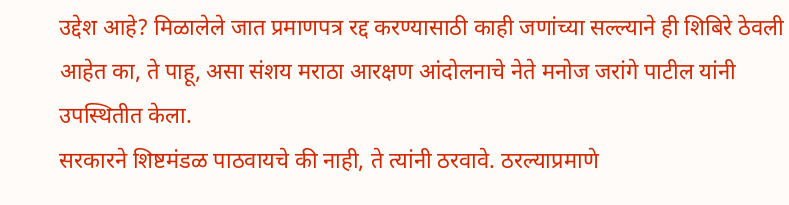उद्देश आहे? मिळालेले जात प्रमाणपत्र रद्द करण्यासाठी काही जणांच्या सल्ल्याने ही शिबिरे ठेवली आहेत का, ते पाहू, असा संशय मराठा आरक्षण आंदोलनाचे नेते मनोज जरांगे पाटील यांनी उपस्थितीत केला.
सरकारने शिष्टमंडळ पाठवायचे की नाही, ते त्यांनी ठरवावे. ठरल्याप्रमाणे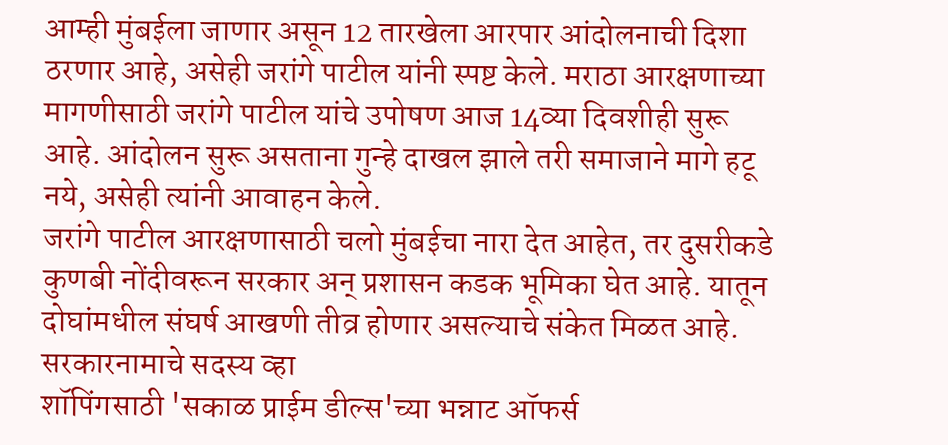आम्ही मुंबईला जाणार असून 12 तारखेला आरपार आंदोलनाची दिशा ठरणार आहे, असेही जरांगे पाटील यांनी स्पष्ट केले. मराठा आरक्षणाच्या मागणीसाठी जरांगे पाटील यांचे उपोषण आज 14व्या दिवशीही सुरू आहे. आंदोलन सुरू असताना गुन्हे दाखल झाले तरी समाजाने मागे हटू नये, असेही त्यांनी आवाहन केले.
जरांगे पाटील आरक्षणासाठी चलो मुंबईचा नारा देत आहेत, तर दुसरीकडे कुणबी नोंदीवरून सरकार अन् प्रशासन कडक भूमिका घेत आहे. यातून दोघांमधील संघर्ष आखणी तीव्र होणार असल्याचे संकेत मिळत आहे.
सरकारनामाचे सदस्य व्हा
शॉपिंगसाठी 'सकाळ प्राईम डील्स'च्या भन्नाट ऑफर्स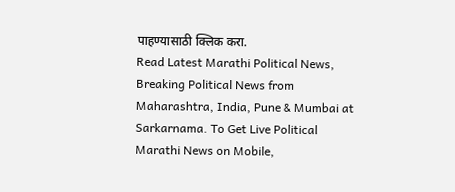पाहण्यासाठी क्लिक करा.
Read Latest Marathi Political News, Breaking Political News from Maharashtra, India, Pune & Mumbai at Sarkarnama. To Get Live Political Marathi News on Mobile,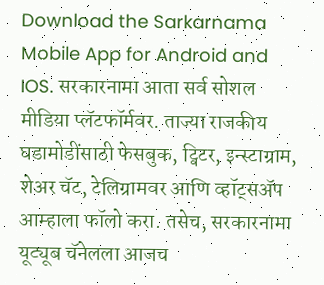Download the Sarkarnama Mobile App for Android and IOS. सरकारनामा आता सर्व सोशल मीडिया प्लॅटफॉर्मवर. ताज्या राजकीय घडामोडींसाठी फेसबुक, ट्विटर, इन्स्टाग्राम, शेअर चॅट, टेलिग्रामवर आणि व्हॉट्सॲप आम्हाला फॉलो करा. तसेच, सरकारनामा यूट्यूब चॅनेलला आजच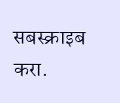सबस्क्राइब करा.